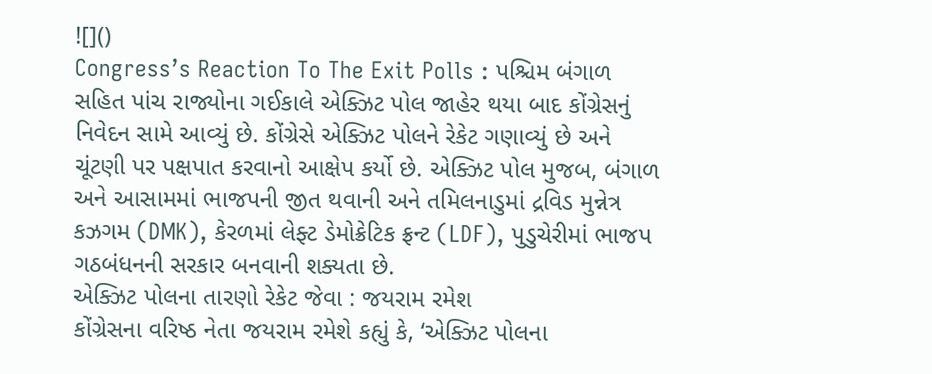![]()
Congress’s Reaction To The Exit Polls : પશ્ચિમ બંગાળ સહિત પાંચ રાજ્યોના ગઈકાલે એક્ઝિટ પોલ જાહેર થયા બાદ કોંગ્રેસનું નિવેદન સામે આવ્યું છે. કોંગ્રેસે એક્ઝિટ પોલને રેકેટ ગણાવ્યું છે અને ચૂંટણી પર પક્ષપાત કરવાનો આક્ષેપ કર્યો છે. એક્ઝિટ પોલ મુજબ, બંગાળ અને આસામમાં ભાજપની જીત થવાની અને તમિલનાડુમાં દ્રવિડ મુન્નેત્ર કઝગમ (DMK), કેરળમાં લેફ્ટ ડેમોક્રેટિક ફ્રન્ટ (LDF), પુડુચેરીમાં ભાજપ ગઠબંધનની સરકાર બનવાની શક્યતા છે.
એક્ઝિટ પોલના તારણો રેકેટ જેવા : જયરામ રમેશ
કોંગ્રેસના વરિષ્ઠ નેતા જયરામ રમેશે કહ્યું કે, ‘એક્ઝિટ પોલના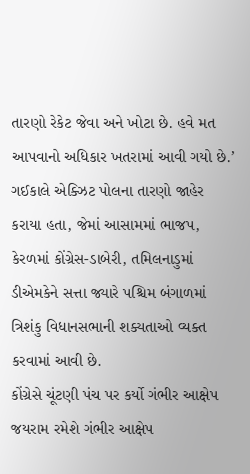તારણો રેકેટ જેવા અને ખોટા છે. હવે મત આપવાનો અધિકાર ખતરામાં આવી ગયો છે.’ ગઈકાલે એક્ઝિટ પોલના તારણો જાહેર કરાયા હતા, જેમાં આસામમાં ભાજપ, કેરળમાં કોંગ્રેસ-ડાબેરી, તમિલનાડુમાં ડીએમકેને સત્તા જ્યારે પશ્ચિમ બંગાળમાં ત્રિશંકુ વિધાનસભાની શક્યતાઓ વ્યક્ત કરવામાં આવી છે.
કોંગ્રેસે ચૂંટણી પંચ પર કર્યો ગંભીર આક્ષેપ
જયરામ રમેશે ગંભીર આક્ષેપ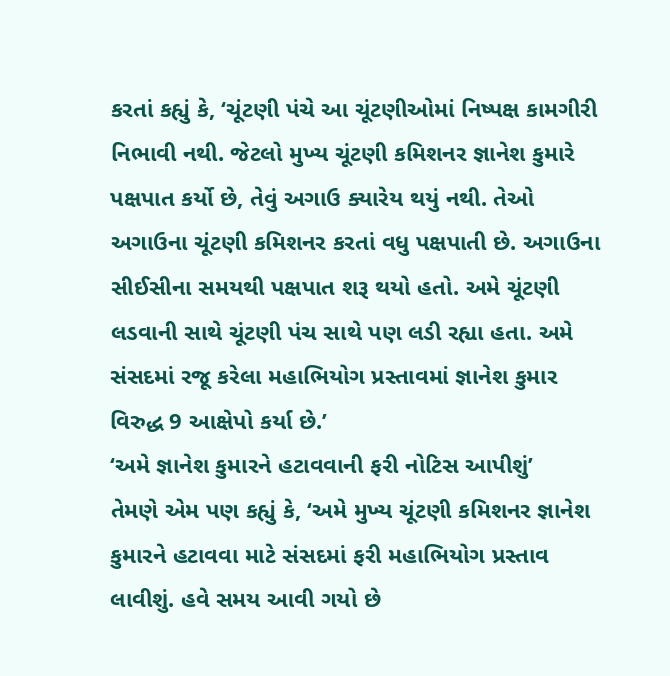કરતાં કહ્યું કે, ‘ચૂંટણી પંચે આ ચૂંટણીઓમાં નિષ્પક્ષ કામગીરી નિભાવી નથી. જેટલો મુખ્ય ચૂંટણી કમિશનર જ્ઞાનેશ કુમારે પક્ષપાત કર્યો છે, તેવું અગાઉ ક્યારેય થયું નથી. તેઓ અગાઉના ચૂંટણી કમિશનર કરતાં વધુ પક્ષપાતી છે. અગાઉના સીઈસીના સમયથી પક્ષપાત શરૂ થયો હતો. અમે ચૂંટણી લડવાની સાથે ચૂંટણી પંચ સાથે પણ લડી રહ્યા હતા. અમે સંસદમાં રજૂ કરેલા મહાભિયોગ પ્રસ્તાવમાં જ્ઞાનેશ કુમાર વિરુદ્ધ 9 આક્ષેપો કર્યા છે.’
‘અમે જ્ઞાનેશ કુમારને હટાવવાની ફરી નોટિસ આપીશું’
તેમણે એમ પણ કહ્યું કે, ‘અમે મુખ્ય ચૂંટણી કમિશનર જ્ઞાનેશ કુમારને હટાવવા માટે સંસદમાં ફરી મહાભિયોગ પ્રસ્તાવ લાવીશું. હવે સમય આવી ગયો છે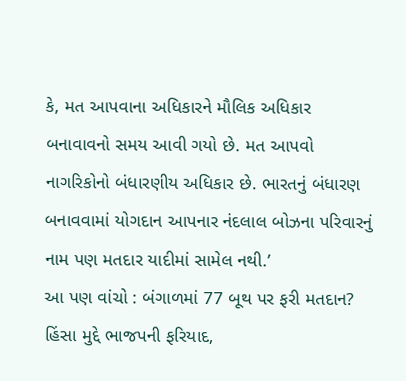કે, મત આપવાના અધિકારને મૌલિક અધિકાર બનાવાવનો સમય આવી ગયો છે. મત આપવો નાગરિકોનો બંધારણીય અધિકાર છે. ભારતનું બંધારણ બનાવવામાં યોગદાન આપનાર નંદલાલ બોઝના પરિવારનું નામ પણ મતદાર યાદીમાં સામેલ નથી.’
આ પણ વાંચો : બંગાળમાં 77 બૂથ પર ફરી મતદાન? હિંસા મુદ્દે ભાજપની ફરિયાદ,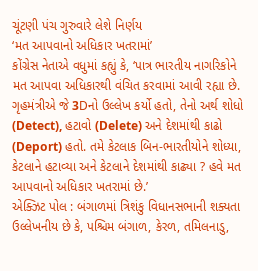ચૂંટણી પંચ ગુરુવારે લેશે નિર્ણય
‘મત આપવાનો અધિકાર ખતરામાં’
કોંગ્રેસ નેતાએ વધુમાં કહ્યું કે, ‘પાત્ર ભારતીય નાગરિકોને મત આપવા અધિકારથી વંચિત કરવામાં આવી રહ્યા છે. ગૃહમંત્રીએ જે 3Dનો ઉલ્લેખ કર્યો હતો, તેનો અર્થ શોધો (Detect), હટાવો (Delete) અને દેશમાંથી કાઢો (Deport) હતો. તમે કેટલાક બિન-ભારતીયોને શોધ્યા, કેટલાને હટાવ્યા અને કેટલાને દેશમાંથી કાઢ્યા ? હવે મત આપવાનો અધિકાર ખતરામાં છે.’
એક્ઝિટ પોલ : બંગાળમાં ત્રિશંકુ વિધાનસભાની શક્યતા
ઉલ્લેખનીય છે કે, પશ્ચિમ બંગાળ, કેરળ, તમિલનાડુ,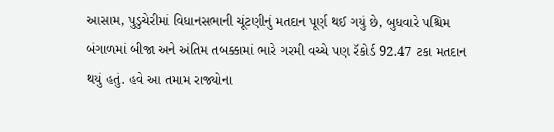આસામ, પુડુચેરીમાં વિધાનસભાની ચૂંટણીનું મતદાન પૂર્ણ થઈ ગયું છે, બુધવારે પશ્ચિમ બંગાળમાં બીજા અને અંતિમ તબક્કામાં ભારે ગરમી વચ્ચે પણ રૅકોર્ડ 92.47 ટકા મતદાન થયું હતું. હવે આ તમામ રાજ્યોના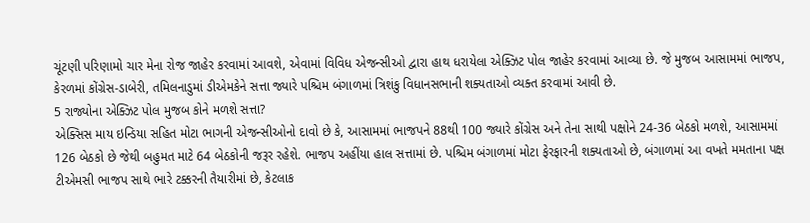ચૂંટણી પરિણામો ચાર મેના રોજ જાહેર કરવામાં આવશે, એવામાં વિવિધ એજન્સીઓ દ્વારા હાથ ધરાયેલા એક્ઝિટ પોલ જાહેર કરવામાં આવ્યા છે. જે મુજબ આસામમાં ભાજપ, કેરળમાં કોંગ્રેસ-ડાબેરી, તમિલનાડુમાં ડીએમકેને સત્તા જ્યારે પશ્ચિમ બંગાળમાં ત્રિશંકુ વિધાનસભાની શક્યતાઓ વ્યક્ત કરવામાં આવી છે.
5 રાજ્યોના એક્ઝિટ પોલ મુજબ કોને મળશે સત્તા?
એક્સિસ માય ઇન્ડિયા સહિત મોટા ભાગની એજન્સીઓનો દાવો છે કે, આસામમાં ભાજપને 88થી 100 જ્યારે કોંગ્રેસ અને તેના સાથી પક્ષોને 24-36 બેઠકો મળશે, આસામમાં 126 બેઠકો છે જેથી બહુમત માટે 64 બેઠકોની જરૂર રહેશે. ભાજપ અહીંયા હાલ સત્તામાં છે. પશ્ચિમ બંગાળમાં મોટા ફેરફારની શક્યતાઓ છે, બંગાળમાં આ વખતે મમતાના પક્ષ ટીએમસી ભાજપ સાથે ભારે ટક્કરની તૈયારીમાં છે, કેટલાક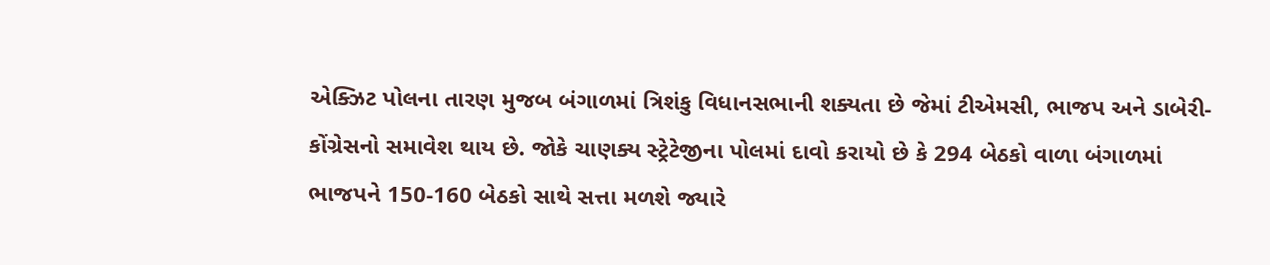એક્ઝિટ પોલના તારણ મુજબ બંગાળમાં ત્રિશંકુ વિધાનસભાની શક્યતા છે જેમાં ટીએમસી, ભાજપ અને ડાબેરી-કોંગ્રેસનો સમાવેશ થાય છે. જોકે ચાણક્ય સ્ટ્રેટેજીના પોલમાં દાવો કરાયો છે કે 294 બેઠકો વાળા બંગાળમાં ભાજપને 150-160 બેઠકો સાથે સત્તા મળશે જ્યારે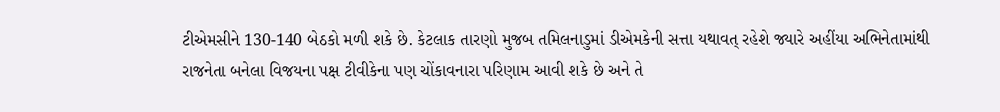ટીએમસીને 130-140 બેઠકો મળી શકે છે. કેટલાક તારણો મુજબ તમિલનાડુમાં ડીએમકેની સત્તા યથાવત્ રહેશે જ્યારે અહીંયા અભિનેતામાંથી રાજનેતા બનેલા વિજયના પક્ષ ટીવીકેના પણ ચોંકાવનારા પરિણામ આવી શકે છે અને તે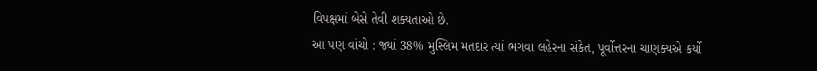વિપક્ષમાં બેસે તેવી શક્યતાઓ છે.
આ પણ વાંચો : જ્યાં 38% મુસ્લિમ મતદાર ત્યાં ભગવા લહેરના સંકેત, પૂર્વોત્તરના ચાણક્યએ કર્યો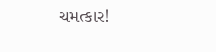ચમત્કાર!